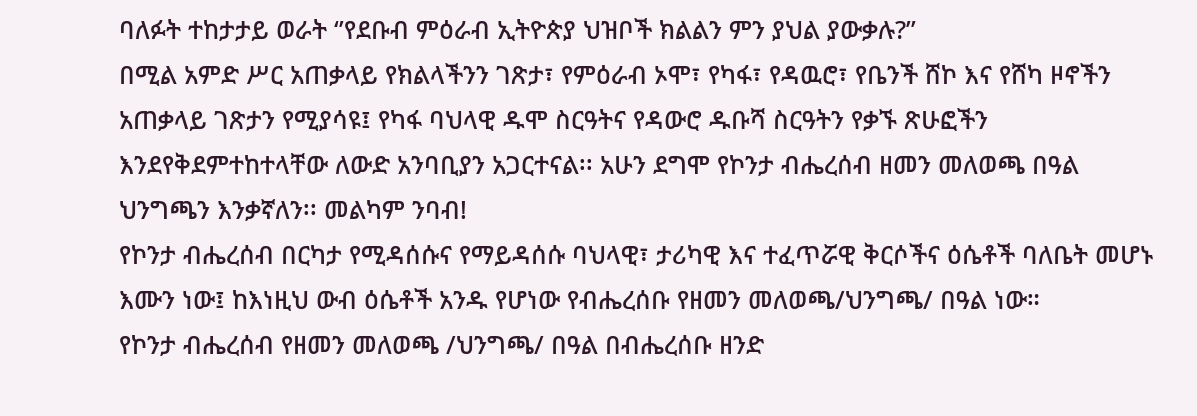ባለፉት ተከታታይ ወራት ‘’የደቡብ ምዕራብ ኢትዮጵያ ህዝቦች ክልልን ምን ያህል ያውቃሉ?’’
በሚል አምድ ሥር አጠቃላይ የክልላችንን ገጽታ፣ የምዕራብ ኦሞ፣ የካፋ፣ የዳዉሮ፣ የቤንች ሸኮ እና የሸካ ዞኖችን አጠቃላይ ገጽታን የሚያሳዩ፤ የካፋ ባህላዊ ዱሞ ስርዓትና የዳውሮ ዱቡሻ ስርዓትን የቃኙ ጽሁፎችን እንደየቅደምተከተላቸው ለውድ አንባቢያን አጋርተናል፡፡ አሁን ደግሞ የኮንታ ብሔረሰብ ዘመን መለወጫ በዓል ህንግጫን እንቃኛለን፡፡ መልካም ንባብ!
የኮንታ ብሔረሰብ በርካታ የሚዳሰሱና የማይዳሰሱ ባህላዊ፣ ታሪካዊ እና ተፈጥሯዊ ቅርሶችና ዕሴቶች ባለቤት መሆኑ እሙን ነው፤ ከእነዚህ ውብ ዕሴቶች አንዱ የሆነው የብሔረሰቡ የዘመን መለወጫ/ህንግጫ/ በዓል ነው።
የኮንታ ብሔረሰብ የዘመን መለወጫ /ህንግጫ/ በዓል በብሔረሰቡ ዘንድ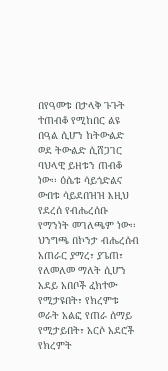በየዓመቱ በታላቅ ጉጉት ተጠብቆ የሚከበር ልዩ በዓል ሲሆን ከትውልድ ወደ ትውልድ ሲሸጋገር ባህላዊ ይዘቱን ጠብቆ ነው፡፡ ዕሴቱ ሳይጎድልና ውበቱ ሳይደበዝዝ እዚህ የደረሰ የብሔረሰቡ የማንነት መገለጫም ነው፡፡
ህንግጫ በኮንታ ብሔረሰብ አጠራር ያማረ፣ ያጌጠ፣ የለመለመ ማለት ሲሆን አደይ አበቦች ፈክተው የሚታዩበት፣ የክረምቱ ወራት አልፎ የጠራ ሰማይ የሚታይበት፣ አርሶ አደሮች የክረምት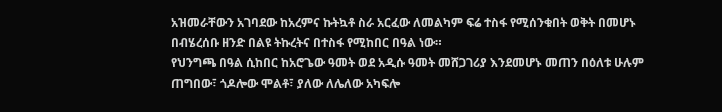አዝመራቸውን አገባደው ከአረምና ኩትኳቶ ስራ አርፈው ለመልካም ፍሬ ተስፋ የሚሰንቁበት ወቅት በመሆኑ በብሄረሰቡ ዘንድ በልዩ ትኩረትና በተስፋ የሚከበር በዓል ነው።
የህንግጫ በዓል ሲከበር ከአሮጌው ዓመት ወደ አዲሱ ዓመት መሸጋገሪያ እንደመሆኑ መጠን በዕለቱ ሁሉም ጠግበው፣ ጎዶሎው ሞልቶ፣ ያለው ለሌለው አካፍሎ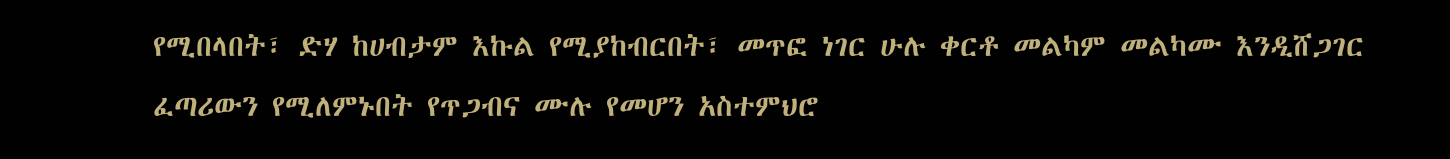የሚበላበት፣ ድሃ ከሀብታም እኩል የሚያከብርበት፣ መጥፎ ነገር ሁሉ ቀርቶ መልካም መልካሙ እንዲሸጋገር ፈጣሪውን የሚለምኑበት የጥጋብና ሙሉ የመሆን አስተምህሮ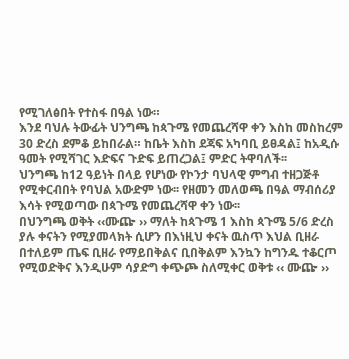የሚገለፅበት የተስፋ በዓል ነው።
እንደ ባህሉ ትውፊት ህንግጫ ከጳጉሜ የመጨረሻዋ ቀን እስከ መስከረም 30 ድረስ ደምቆ ይከበራል። ከቤት እስከ ደጃፍ አካባቢ ይፀዳል፤ ከአዲሱ ዓመት የሚሻገር እድፍና ጉድፍ ይጠረጋል፤ ምድር ትዋባለች፡፡
ህንግጫ ከ12 ዓይነት በላይ የሆነው የኮንታ ባህላዊ ምግብ ተዘጋጅቶ የሚቀርብበት የባህል አውድም ነው፡፡ የዘመን መለወጫ በዓል ማብሰሪያ እሳት የሚወጣው በጳጉሜ የመጨረሻዋ ቀን ነው፡፡
በህንግጫ ወቅት ‹‹ሙጬ ›› ማለት ከጳጉሜ 1 እስከ ጳጉሜ 5/6 ድረስ ያሉ ቀናትን የሚያመላክት ሲሆን በእነዚህ ቀናት ዉስጥ እህል ቢዘራ በተለይም ጤፍ ቢዘራ የማይበቅልና ቢበቅልም እንኳን ከግንዱ ተቆርጦ የሚወድቅና እንዲሁም ሳያድግ ቀጭጮ ስለሚቀር ወቅቱ ‹‹ ሙጬ ››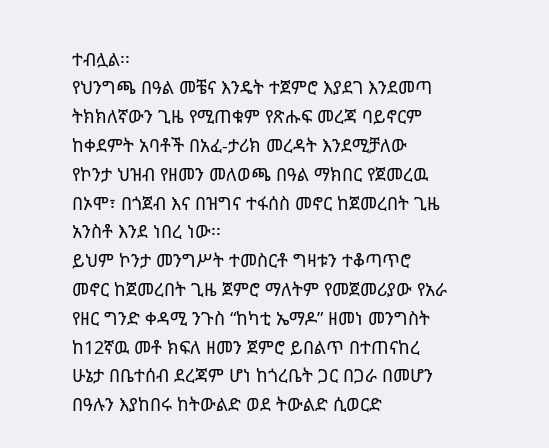ተብሏል፡፡
የህንግጫ በዓል መቼና እንዴት ተጀምሮ እያደገ እንደመጣ ትክክለኛውን ጊዜ የሚጠቁም የጽሑፍ መረጃ ባይኖርም ከቀደምት አባቶች በአፈ-ታሪክ መረዳት እንደሚቻለው የኮንታ ህዝብ የዘመን መለወጫ በዓል ማክበር የጀመረዉ በኦሞ፣ በጎጀብ እና በዝግና ተፋሰስ መኖር ከጀመረበት ጊዜ አንስቶ እንደ ነበረ ነው፡፡
ይህም ኮንታ መንግሥት ተመስርቶ ግዛቱን ተቆጣጥሮ መኖር ከጀመረበት ጊዜ ጀምሮ ማለትም የመጀመሪያው የአራ የዘር ግንድ ቀዳሚ ንጉስ “ከካቲ ኤማዶ” ዘመነ መንግስት ከ12ኛዉ መቶ ክፍለ ዘመን ጀምሮ ይበልጥ በተጠናከረ ሁኔታ በቤተሰብ ደረጃም ሆነ ከጎረቤት ጋር በጋራ በመሆን በዓሉን እያከበሩ ከትውልድ ወደ ትውልድ ሲወርድ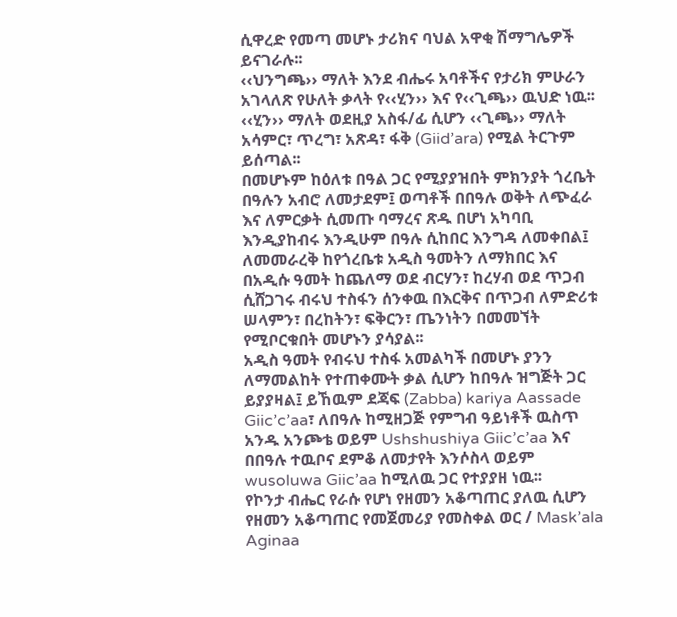ሲዋረድ የመጣ መሆኑ ታሪክና ባህል አዋቂ ሽማግሌዎች ይናገራሉ፡፡
‹‹ህንግጫ›› ማለት እንደ ብሔሩ አባቶችና የታሪክ ምሁራን አገላለጽ የሁለት ቃላት የ‹‹ሂን›› እና የ‹‹ጊጫ›› ዉህድ ነዉ፡፡ ‹‹ሂን›› ማለት ወደዚያ አስፋ/ፊ ሲሆን ‹‹ጊጫ›› ማለት አሳምር፣ ጥረግ፣ አጽዳ፣ ፋቅ (Giid’ara) የሚል ትርጉም ይሰጣል፡፡
በመሆኑም ከዕለቱ በዓል ጋር የሚያያዝበት ምክንያት ጎረቤት በዓሉን አብሮ ለመታደም፤ ወጣቶች በበዓሉ ወቅት ለጭፈራ እና ለምርቃት ሲመጡ ባማረና ጽዱ በሆነ አካባቢ እንዲያከብሩ እንዲሁም በዓሉ ሲከበር እንግዳ ለመቀበል፤ ለመመራረቅ ከየጎረቤቱ አዲስ ዓመትን ለማክበር እና በአዲሱ ዓመት ከጨለማ ወደ ብርሃን፣ ከረሃብ ወደ ጥጋብ ሲሸጋገሩ ብሩህ ተስፋን ሰንቀዉ በእርቅና በጥጋብ ለምድሪቱ ሠላምን፣ በረከትን፣ ፍቅርን፣ ጤንነትን በመመኘት የሚቦርቁበት መሆኑን ያሳያል፡፡
አዲስ ዓመት የብሩህ ተስፋ አመልካች በመሆኑ ያንን ለማመልከት የተጠቀሙት ቃል ሲሆን ከበዓሉ ዝግጅት ጋር ይያያዛል፤ ይኸዉም ደጃፍ (Zabba) kariya Aassade Giic’c’aa፣ ለበዓሉ ከሚዘጋጅ የምግብ ዓይነቶች ዉስጥ አንዱ አንጮቴ ወይም Ushshushiya Giic’c’aa እና በበዓሉ ተዉቦና ደምቆ ለመታየት እንሶስላ ወይም wusoluwa Giic’aa ከሚለዉ ጋር የተያያዘ ነዉ፡፡
የኮንታ ብሔር የራሱ የሆነ የዘመን አቆጣጠር ያለዉ ሲሆን የዘመን አቆጣጠር የመጀመሪያ የመስቀል ወር / Mask’ala Aginaa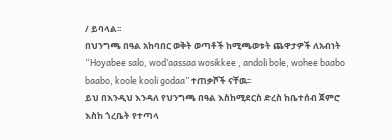/ ይባላል፡፡
በህንግጫ በዓል አከባበር ወቅት ወጣቶች ከሚጫወቱት ጨዋታዎች ለአብነት “Hoyabee salo, wod’aassaa wosikkee , andoli bole, wohee baabo baabo, koole kooli godaa” ተጠቃሾች ናቸዉ፡፡
ይህ በእንዲህ እንዳለ የህንግጫ በዓል እስከሚደርስ ድረስ ከቤተሰብ ጀምሮ እስከ ጎረቤት የተጣላ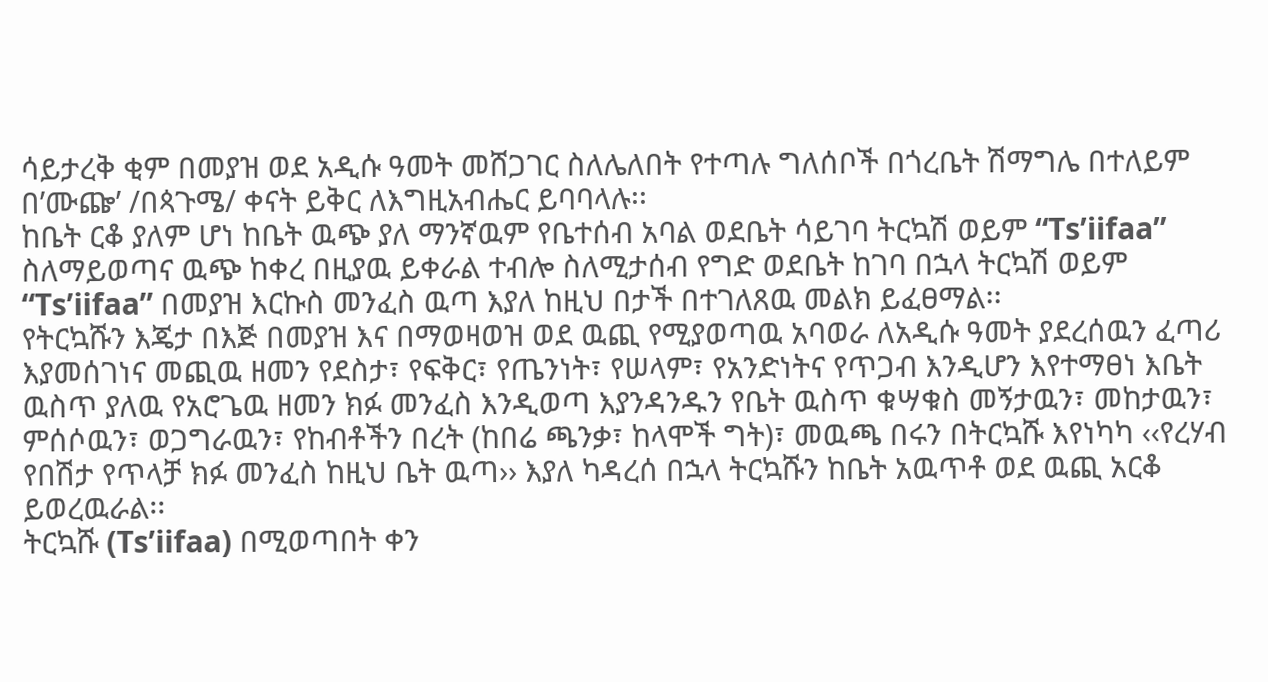ሳይታረቅ ቂም በመያዝ ወደ አዲሱ ዓመት መሸጋገር ስለሌለበት የተጣሉ ግለሰቦች በጎረቤት ሽማግሌ በተለይም በ’ሙጬ’ /በጳጉሜ/ ቀናት ይቅር ለእግዚአብሔር ይባባላሉ፡፡
ከቤት ርቆ ያለም ሆነ ከቤት ዉጭ ያለ ማንኛዉም የቤተሰብ አባል ወደቤት ሳይገባ ትርኳሽ ወይም “Ts’iifaa” ስለማይወጣና ዉጭ ከቀረ በዚያዉ ይቀራል ተብሎ ስለሚታሰብ የግድ ወደቤት ከገባ በኋላ ትርኳሽ ወይም “Ts’iifaa” በመያዝ እርኩስ መንፈስ ዉጣ እያለ ከዚህ በታች በተገለጸዉ መልክ ይፈፀማል፡፡
የትርኳሹን እጄታ በእጅ በመያዝ እና በማወዛወዝ ወደ ዉጪ የሚያወጣዉ አባወራ ለአዲሱ ዓመት ያደረሰዉን ፈጣሪ እያመሰገነና መጪዉ ዘመን የደስታ፣ የፍቅር፣ የጤንነት፣ የሠላም፣ የአንድነትና የጥጋብ እንዲሆን እየተማፀነ እቤት ዉስጥ ያለዉ የአሮጌዉ ዘመን ክፉ መንፈስ እንዲወጣ እያንዳንዱን የቤት ዉስጥ ቁሣቁስ መኝታዉን፣ መከታዉን፣ ምሰሶዉን፣ ወጋግራዉን፣ የከብቶችን በረት (ከበሬ ጫንቃ፣ ከላሞች ግት)፣ መዉጫ በሩን በትርኳሹ እየነካካ ‹‹የረሃብ የበሽታ የጥላቻ ክፉ መንፈስ ከዚህ ቤት ዉጣ›› እያለ ካዳረሰ በኋላ ትርኳሹን ከቤት አዉጥቶ ወደ ዉጪ አርቆ ይወረዉራል፡፡
ትርኳሹ (Ts’iifaa) በሚወጣበት ቀን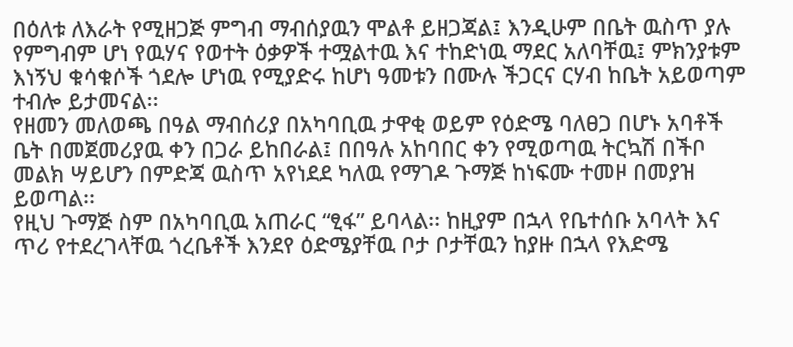በዕለቱ ለእራት የሚዘጋጅ ምግብ ማብሰያዉን ሞልቶ ይዘጋጃል፤ እንዲሁም በቤት ዉስጥ ያሉ የምግብም ሆነ የዉሃና የወተት ዕቃዎች ተሟልተዉ እና ተከድነዉ ማደር አለባቸዉ፤ ምክንያቱም እነኝህ ቁሳቁሶች ጎደሎ ሆነዉ የሚያድሩ ከሆነ ዓመቱን በሙሉ ችጋርና ርሃብ ከቤት አይወጣም ተብሎ ይታመናል፡፡
የዘመን መለወጫ በዓል ማብሰሪያ በአካባቢዉ ታዋቂ ወይም የዕድሜ ባለፀጋ በሆኑ አባቶች ቤት በመጀመሪያዉ ቀን በጋራ ይከበራል፤ በበዓሉ አከባበር ቀን የሚወጣዉ ትርኳሽ በችቦ መልክ ሣይሆን በምድጃ ዉስጥ አየነደደ ካለዉ የማገዶ ጉማጅ ከነፍሙ ተመዞ በመያዝ ይወጣል፡፡
የዚህ ጉማጅ ስም በአካባቢዉ አጠራር “ፂፋ” ይባላል፡፡ ከዚያም በኋላ የቤተሰቡ አባላት እና ጥሪ የተደረገላቸዉ ጎረቤቶች እንደየ ዕድሜያቸዉ ቦታ ቦታቸዉን ከያዙ በኋላ የእድሜ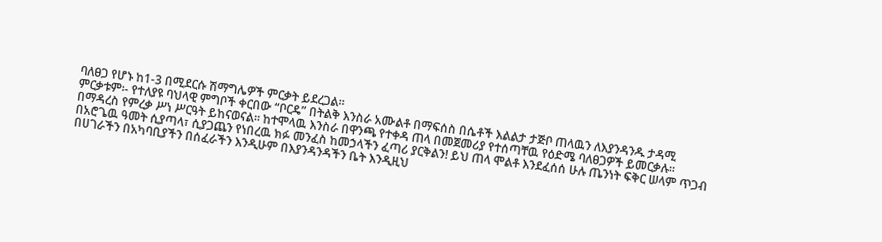ባለፀጋ የሆኑ ከ1-3 በሚደርሱ ሽማግሌዎች ምርቃት ይደረጋል፡፡
ምርቃቱም፡- የተለያዩ ባህላዊ ምግቦች ቀርበው “ቦርዴ” በትልቅ እንስራ አሙልቶ በማፍሰስ በሴቶች እልልታ ታጅቦ ጠላዉን ለእያንዳንዱ ታዳሚ በማዳረስ የምረቃ ሥነ ሥርዓት ይከናወናል፡፡ ከተሞላዉ እንስራ በዋንጫ የተቀዳ ጠላ በመጀመሪያ የተሰጣቸዉ የዕድሜ ባለፀጋዎች ይመርቃሉ።
በአሮጌዉ ዓመት ሲያጣላ፣ ሲያጋጨን የነበረዉ ክፉ መንፈስ ከመኃላችን ፈጣሪ ያርቅልን! ይህ ጠላ ሞልቶ እንደፈሰሰ ሁሉ ጤንነት ፍቅር ሠላም ጥጋብ በሀገራችን በአካባቢያችን በሰፈራችን እንዲሁም በእያንዳንዳችን ቤት እንዲዚህ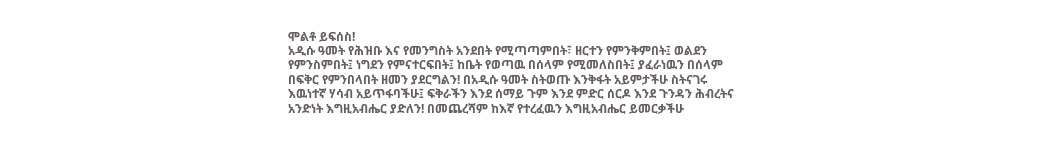ሞልቶ ይፍሰስ!
አዲሱ ዓመት የሕዝቡ እና የመንግስት አንደበት የሚጣጣምበት፣ ዘርተን የምንቅምበት፤ ወልደን የምንስምበት፤ ነግደን የምናተርፍበት፤ ከቤት የወጣዉ በሰላም የሚመለስበት፤ ያፈራነዉን በሰላም በፍቅር የምንበላበት ዘመን ያደርግልን! በአዲሱ ዓመት ስትወጡ እንቅፋት አይምታችሁ ስትናገሩ እዉነተኛ ሃሳብ አይጥፋባችሁ፤ ፍቅራችን እንደ ሰማይ ጉም እንደ ምድር ሰርዶ እንደ ጉንዳን ሕብረትና አንድነት እግዚአብሔር ያድለን! በመጨረሻም ከእኛ የተረፈዉን እግዚአብሔር ይመርቃችሁ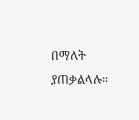በማለት ያጠቃልላሉ።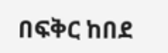በፍቅር ከበደ